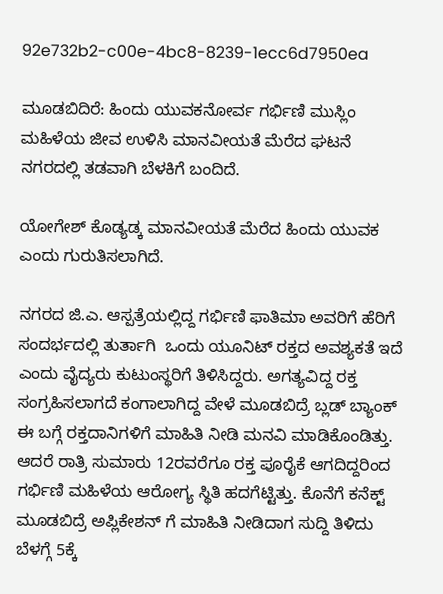92e732b2-c00e-4bc8-8239-1ecc6d7950ea

ಮೂಡಬಿದಿರೆ: ಹಿಂದು ಯುವಕನೋರ್ವ ಗರ್ಭಿಣಿ ಮುಸ್ಲಿಂ ಮಹಿಳೆಯ ಜೀವ ಉಳಿಸಿ ಮಾನವೀಯತೆ ಮೆರೆದ ಘಟನೆ ನಗರದಲ್ಲಿ ತಡವಾಗಿ ಬೆಳಕಿಗೆ ಬಂದಿದೆ.

ಯೋಗೇಶ್ ಕೊಡ್ಯಡ್ಕ ಮಾನವೀಯತೆ ಮೆರೆದ ಹಿಂದು ಯುವಕ ಎಂದು ಗುರುತಿಸಲಾಗಿದೆ.

ನಗರದ ಜಿ.ಎ. ಆಸ್ಪತ್ರೆಯಲ್ಲಿದ್ದ ಗರ್ಭಿಣಿ ಫಾತಿಮಾ ಅವರಿಗೆ ಹೆರಿಗೆ ಸಂದರ್ಭದಲ್ಲಿ ತುರ್ತಾಗಿ  ಒಂದು ಯೂನಿಟ್ ರಕ್ತದ ಅವಶ್ಯಕತೆ ಇದೆ ಎಂದು ವೈದ್ಯರು ಕುಟುಂಸ್ಥರಿಗೆ ತಿಳಿಸಿದ್ದರು. ಅಗತ್ಯವಿದ್ದ ರಕ್ತ ಸಂಗ್ರಹಿಸಲಾಗದೆ ಕಂಗಾಲಾಗಿದ್ದ ವೇಳೆ ಮೂಡಬಿದ್ರೆ ಬ್ಲಡ್ ಬ್ಯಾಂಕ್ ಈ ಬಗ್ಗೆ ರಕ್ತದಾನಿಗಳಿಗೆ ಮಾಹಿತಿ ನೀಡಿ ಮನವಿ ಮಾಡಿಕೊಂಡಿತ್ತು. ಆದರೆ ರಾತ್ರಿ ಸುಮಾರು 12ರವರೆಗೂ ರಕ್ತ ಪೂರೈಕೆ ಆಗದಿದ್ದರಿಂದ ಗರ್ಭಿಣಿ ಮಹಿಳೆಯ ಆರೋಗ್ಯ ಸ್ಥಿತಿ ಹದಗೆಟ್ಟಿತ್ತು. ಕೊನೆಗೆ ಕನೆಕ್ಟ್ ಮೂಡಬಿದ್ರೆ ಅಪ್ಲಿಕೇಶನ್ ಗೆ ಮಾಹಿತಿ ನೀಡಿದಾಗ ಸುದ್ದಿ ತಿಳಿದು ಬೆಳಗ್ಗೆ 5ಕ್ಕೆ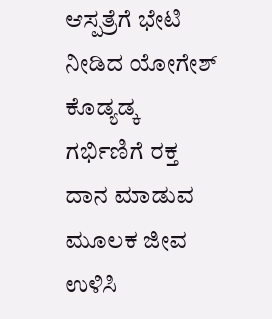ಆಸ್ಪತ್ರೆಗೆ ಭೇಟಿ ನೀಡಿದ ಯೋಗೇಶ್ ಕೊಡ್ಯಡ್ಕ  ಗರ್ಭಿಣಿಗೆ ರಕ್ತ ದಾನ ಮಾಡುವ ಮೂಲಕ ಜೀವ ಉಳಿಸಿ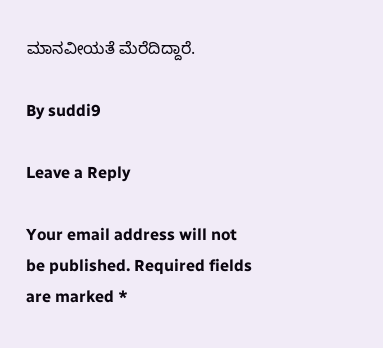ಮಾನವೀಯತೆ ಮೆರೆದಿದ್ದಾರೆ.

By suddi9

Leave a Reply

Your email address will not be published. Required fields are marked *